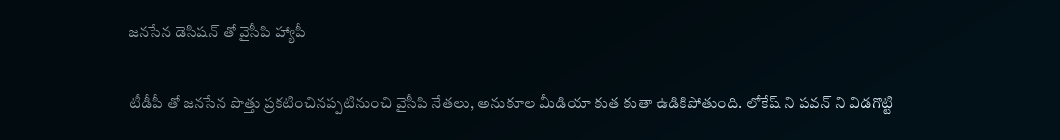జనసేన డెసిషన్ తో వైసీపి హ్యాపీ

టీడీపీ తో జనసేన పొత్తు ప్రకటించినప్పటినుంచి వైసీపి నేతలు, అనుకూల మీడియా కుత కుతా ఉడికిపోతుంది. లోకేష్ ని పవన్ ని విడగొట్టి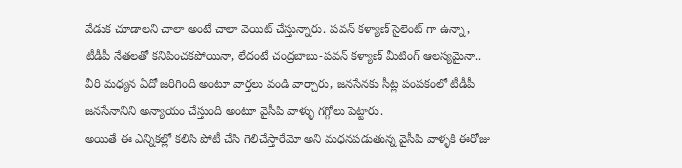వేడుక చూడాలని చాలా అంటే చాలా వెయిట్ చేస్తున్నారు. పవన్ కళ్యాణ్ సైలెంట్ గా ఉన్నా, టీడీపీ నేతలతో కనిపించకపోయినా, లేదంటే చంద్రబాబు-పవన్ కళ్యాణ్ మీటింగ్ ఆలస్యమైనా.. వీరి మధ్యన ఏదో జరిగింది అంటూ వార్తలు వండి వార్చారు, జనసేనకు సీట్ల పంపకంలో టీడీపీ జనసేనానిని అన్యాయం చేస్తుంది అంటూ వైసీపి వాళ్ళు గగ్గోలు పెట్టారు.
అయితే ఈ ఎన్నికల్లో కలిసి పోటీ చేసి గెలిచేస్తారేమో అని మధనపడుతున్న వైసీపి వాళ్ళకి ఈరోజు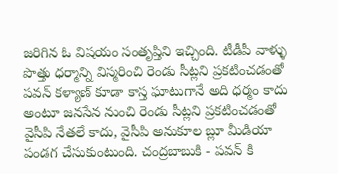జరిగిన ఓ విషయం సంతృప్తిని ఇచ్చింది. టీడీపీ వాళ్ళు పొత్తు ధర్మాన్ని విస్మరించి రెండు సీట్లని ప్రకటించడంతో పవన్ కళ్యాణ్ కూడా కాస్త ఘాటుగానే అది ధర్మం కాదు అంటూ జనసేన నుంచి రెండు సీట్లని ప్రకటించడంతో వైసీపి నేతలే కాదు, వైసీపి అనుకూల బ్లూ మీడియా పండగ చేసుకుంటుంది. చంద్రబాబుకి - పవన్ కి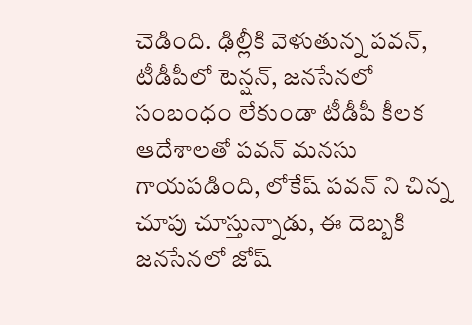చెడింది. ఢిల్లీకి వెళుతున్న పవన్, టీడీపీలో టెన్షన్, జనసేనలో సంబంధం లేకుండా టీడీపీ కీలక ఆదేశాలతో పవన్ మనసు గాయపడింది, లోకేష్ పవన్ ని చిన్న చూపు చూస్తున్నాడు, ఈ దెబ్బకి జనసేనలో జోష్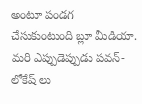అంటూ పండగ చేసుకుంటుంది బ్లూ మీడియా.
మరి ఎప్పుడెప్పుడు పవన్-లోకేష్ లు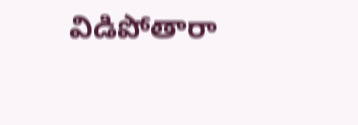విడిపోతారా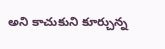అని కాచుకుని కూర్చున్న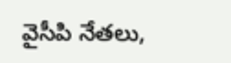వైసీపి నేతలు,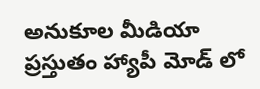అనుకూల మీడియా ప్రస్తుతం హ్యాపీ మోడ్ లో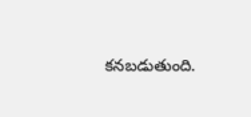కనబడుతుంది.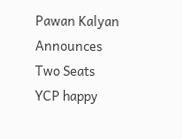Pawan Kalyan Announces Two Seats
YCP happy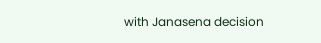with Janasena decision